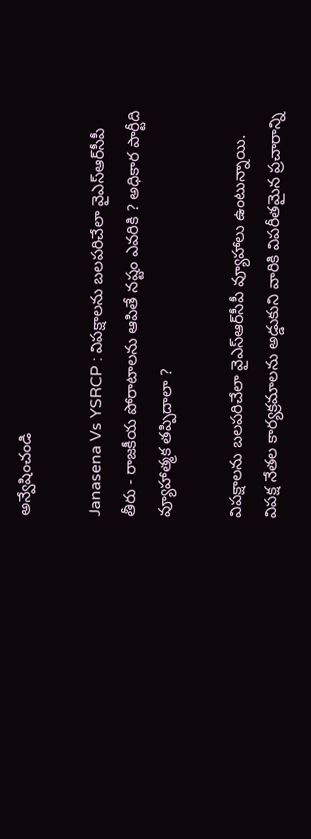అన్వేషించండి

Janasena Vs YSRCP : విపక్షాలను బలపరిచేలా వైఎస్ఆర్‌సీపీ తీరు - రాజకీయ పోరాటాలను ఆపితే నష్టం ఎవరికి ? అధికార పార్టీది వ్యూహాత్మక తప్పిదాలా ?

విపక్షాలను బలపరిచేలా వైఎస్ఆర్‌సీపీ వ్యూహాలు ఉంటున్నాయి. విపక్ష నేతల కార్యక్రమాలను అడ్డుకుని వారికి విపరీతమైన ప్రచారాన్ని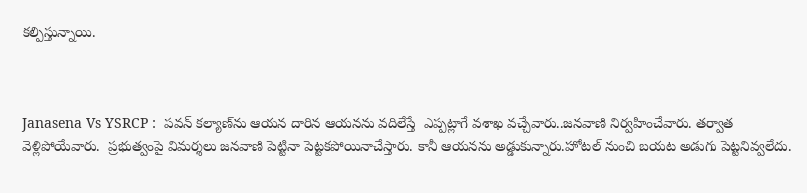కల్పిస్తున్నాయి.



Janasena Vs YSRCP :  పవన్ కల్యాణ్‌ను ఆయన దారిన ఆయనను వదిలేస్తే  ఎప్పట్లాగే వశాఖ వచ్చేవారు..జనవాణి నిర్వహించేవారు. తర్వాత వెళ్లిపోయేవారు.  ప్రభుత్వంపై విమర్శలు జనవాణి పెట్టినా పెట్టకపోయినాచేస్తారు. కానీ ఆయనను అడ్డుకున్నారు.హోటల్ నుంచి బయట అడుగు పెట్టనివ్వలేదు.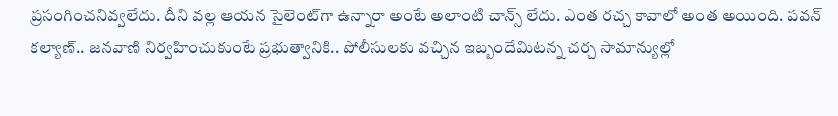ప్రసంగించనివ్వలేదు. దీని వల్ల ఆయన సైలెంట్‌గా ఉన్నారా అంటే అలాంటి చాన్స్ లేదు. ఎంత రచ్చ కావాలో అంత అయింది. పవన్ కల్యాణ్.. జనవాణి నిర్వహించుకుంటే ప్రభుత్వానికి.. పోలీసులకు వచ్చిన ఇబ్బందేమిటన్న చర్చ సామాన్యుల్లో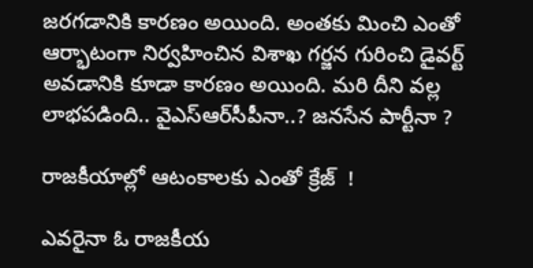జరగడానికి కారణం అయింది. అంతకు మించి ఎంతో ఆర్భాటంగా నిర్వహించిన విశాఖ గర్జన గురించి డైవర్ట్ అవడానికి కూడా కారణం అయింది. మరి దీని వల్ల లాభపడింది.. వైఎస్ఆర్‌సీపీనా..? జనసేన పార్టీనా ?

రాజకీయాల్లో ఆటంకాలకు ఎంతో క్రేజ్  !

ఎవరైనా ఓ రాజకీయ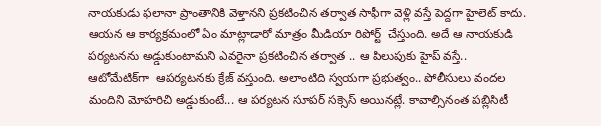నాయకుడు ఫలానా ప్రాంతానికి వెళ్తానని ప్రకటించిన తర్వాత సాఫీగా వెళ్లి వస్తే పెద్దగా హైలెట్ కాదు.  ఆయన ఆ కార్యక్రమంలో ఏం మాట్లాడారో మాత్రం మీడియా రిపోర్ట్  చేస్తుంది. అదే ఆ నాయకుడి పర్యటనను అడ్డుకుంటామని ఎవరైనా ప్రకటించిన తర్వాత .. ఆ పిలుపుకు హైప్ వస్తే.. ఆటోమేటిక్‌గా  ఆపర్యటనకు క్రేజ్ వస్తుంది. అలాంటిది స్వయగా ప్రభుత్వం.. పోలీసులు వందల మందిని మోహరిచి అడ్డుకుంటే... ఆ పర్యటన సూపర్ సక్సెస్ అయినట్లే. కావాల్సినంత పబ్లిసిటీ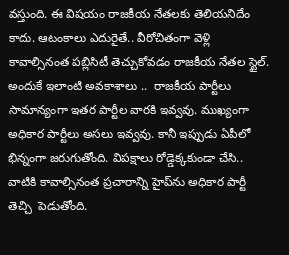వస్తుంది. ఈ విషయం రాజకీయ నేతలకు తెలియనిదేం కాదు. ఆటంకాలు ఎదురైతే.. వీరోచితంగా వెళ్లి కావాల్సినంత పబ్లిసిటీ తెచ్చుకోవడం రాజకీయ నేతల స్టైల్. అందుకే ఇలాంటి అవకాశాలు ..  రాజకీయ పార్టీలు సామాన్యంగా ఇతర పార్టీల వారకి ఇవ్వవు. ముఖ్యంగా అధికార పార్టీలు అసలు ఇవ్వవు. కానీ ఇప్పుడు ఏపీలో భిన్నంగా జరుగుతోంది. విపక్షాలు రోడ్డెక్కకుండా చేసి.. వాటికి కావాల్సినంత ప్రచారాన్ని హైప్‌ను అధికార పార్టీ తెచ్చి  పెడుతోంది.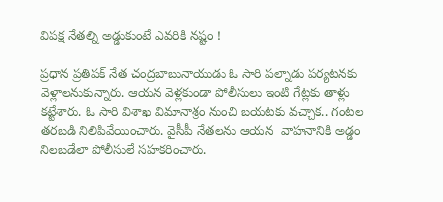విపక్ష నేతల్ని అడ్డుకుంటే ఎవరికి నష్టం !

ప్రధాన ప్రతిపక్ నేత చంద్రబాబునాయుడు ఓ సారి పల్నాడు పర్యటనకు వెళ్లాలనుకున్నారు. ఆయన వెళ్లకుండా పోలీసులు ఇంటి గేట్లకు తాళ్లు కట్టేశారు. ఓ సారి విశాఖ విమానాశ్రం నుంచి బయటకు వచ్చాక.. గంటల తరబడి నిలిపివేయించారు. వైసీపీ నేతలను ఆయన  వాహనానికి అడ్డం నిలబడేలా పోలీసులే సహకరించారు.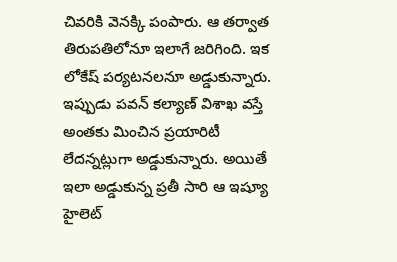చివరికి వెనక్కి పంపారు. ఆ తర్వాత తిరుపతిలోనూ ఇలాగే జరిగింది. ఇక లోకేష్ పర్యటనలనూ అడ్డుకున్నారు. ఇప్పుడు పవన్ కల్యాణ్ విశాఖ వస్తే అంతకు మించిన ప్రయారిటీ లేదన్నట్లుగా అడ్డుకున్నారు. అయితే ఇలా అడ్డుకున్న ప్రతీ సారి ఆ ఇష్యూ హైలెట్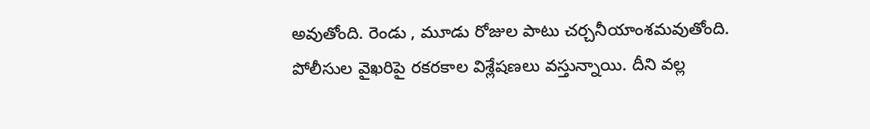అవుతోంది. రెండు , మూడు రోజుల పాటు చర్చనీయాంశమవుతోంది. పోలీసుల వైఖరిపై రకరకాల విశ్లేషణలు వస్తున్నాయి. దీని వల్ల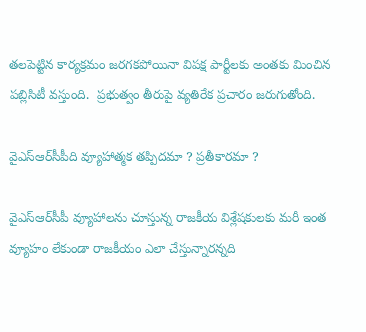తలపెట్టిన కార్యక్రమం జరగకపోయినా విపక్ష పార్టీలకు అంతకు మించిన పబ్లిసిటీ వస్తుంది.  ప్రభుత్వం తీరుపై వ్యతిరేక ప్రచారం జరుగుతోంది.

వైఎస్ఆర్‌సీపీది వ్యూహాత్మక తప్పిదమా ? ప్రతీకారమా ?

వైఎస్ఆర్‌సీపీ వ్యూహాలను చూస్తున్న రాజకీయ విశ్లేషకులకు మరీ ఇంత వ్యూహం లేకుండా రాజకీయం ఎలా చేస్తున్నారన్నది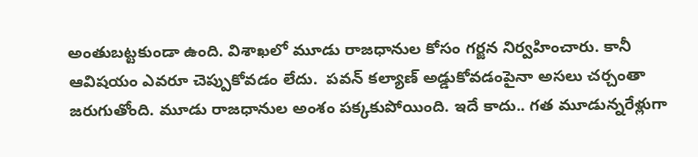అంతుబట్టకుండా ఉంది. విశాఖలో మూడు రాజధానుల కోసం గర్జన నిర్వహించారు. కానీ ఆవిషయం ఎవరూ చెప్పుకోవడం లేదు.  పవన్ కల్యాణ్ అడ్డుకోవడంపైనా అసలు చర్చంతా జరుగుతోంది. మూడు రాజధానుల అంశం పక్కకుపోయింది. ఇదే కాదు.. గత మూడున్నరేళ్లుగా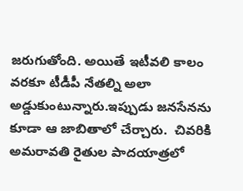జరుగుతోంది. అయితే ఇటీవలి కాలం వరకూ టీడీపీ నేతల్ని అలా అడ్డుకుంటున్నారు.ఇప్పుడు జనసేనను కూడా ఆ జాబితాలో చేర్చారు.  చివరికి అమరావతి రైతుల పాదయాత్రలో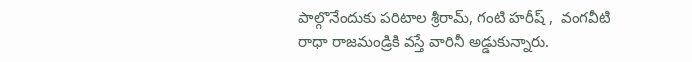పాల్గొనేందుకు పరిటాల శ్రీరామ్, గంటి హరీష్ ,  వంగవీటి రాధా రాజమండ్రికి వస్తే వారినీ అడ్డుకున్నారు.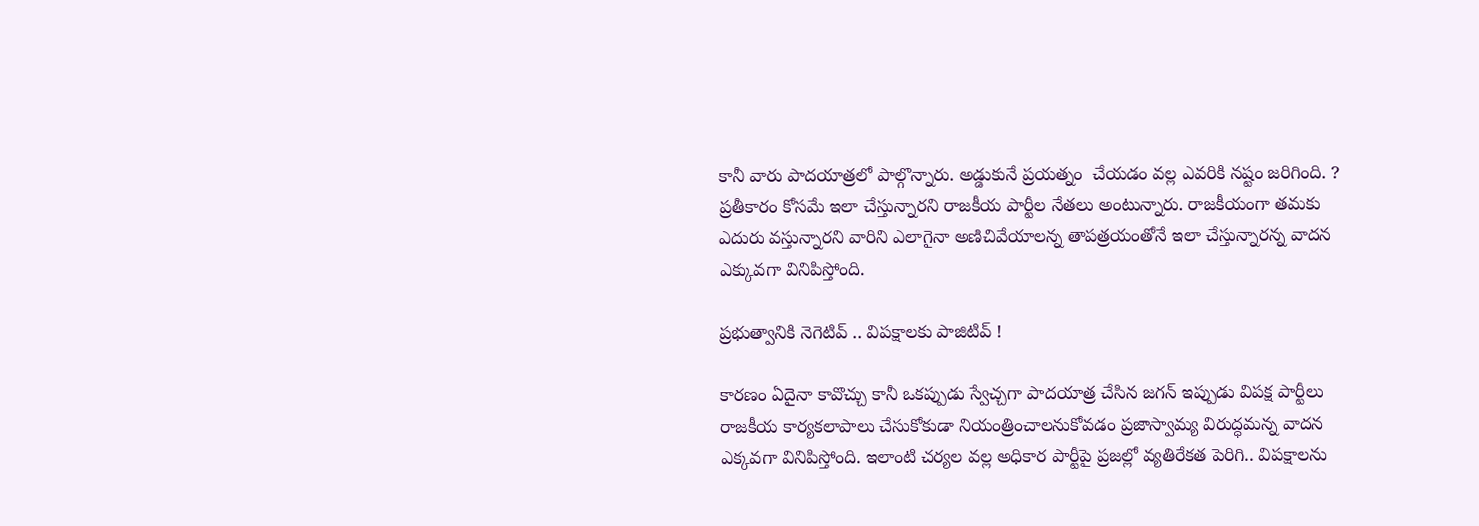కానీ వారు పాదయాత్రలో పాల్గొన్నారు. అడ్డుకునే ప్రయత్నం  చేయడం వల్ల ఎవరికి నష్టం జరిగింది. ?   ప్రతీకారం కోసమే ఇలా చేస్తున్నారని రాజకీయ పార్టీల నేతలు అంటున్నారు. రాజకీయంగా తమకు ఎదురు వస్తున్నారని వారిని ఎలాగైనా అణిచివేయాలన్న తాపత్రయంతోనే ఇలా చేస్తున్నారన్న వాదన ఎక్కువగా వినిపిస్తోంది.

ప్రభుత్వానికి నెగెటివ్ .. విపక్షాలకు పాజిటివ్ !

కారణం ఏదైనా కావొచ్చు కానీ ఒకప్పుడు స్వేచ్చగా పాదయాత్ర చేసిన జగన్ ఇప్పుడు విపక్ష పార్టీలు రాజకీయ కార్యకలాపాలు చేసుకోకుడా నియంత్రించాలనుకోవడం ప్రజాస్వామ్య విరుద్ధమన్న వాదన ఎక్కవగా వినిపిస్తోంది. ఇలాంటి చర్యల వల్ల అధికార పార్టీపై ప్రజల్లో వ్యతిరేకత పెరిగి.. విపక్షాలను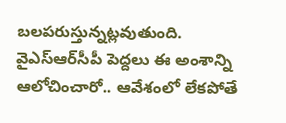బలపరుస్తున్నట్లవుతుంది. వైఎస్ఆర్‌సీపీ పెద్దలు ఈ అంశాన్ని ఆలోచించారో.. ఆవేశంలో లేకపోతే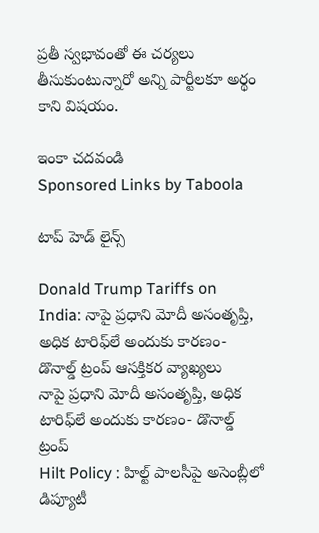ప్రతీ స్వభావంతో ఈ చర్యలు తీసుకుంటున్నారో అన్ని పార్టీలకూ అర్థం కాని విషయం.

ఇంకా చదవండి
Sponsored Links by Taboola

టాప్ హెడ్ లైన్స్

Donald Trump Tariffs on India: నాపై ప్రధాని మోదీ అసంతృప్తి, అధిక టారిఫ్‌లే అందుకు కారణం- డొనాల్డ్ ట్రంప్ ఆసక్తికర వ్యాఖ్యలు
నాపై ప్రధాని మోదీ అసంతృప్తి, అధిక టారిఫ్‌లే అందుకు కారణం- డొనాల్డ్ ట్రంప్
Hilt Policy : హిల్ట్ పాలసీపై అసెంబ్లీలో డిప్యూటీ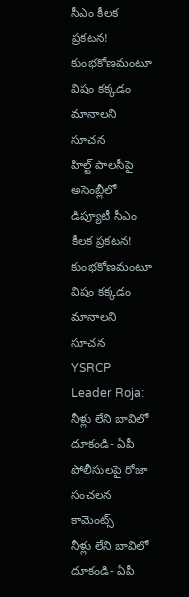సీఎం కీలక ప్రకటన! కుంభకోణమంటూ విషం కక్కడం మానాలని సూచన
హిల్ట్ పాలసీపై అసెంబ్లీలో డిప్యూటీ సీఎం కీలక ప్రకటన! కుంభకోణమంటూ విషం కక్కడం మానాలని సూచన
YSRCP Leader Roja: నీళ్లు లేని బావిలో దూకండి- ఏపీ పోలీసులపై రోజా సంచలన కామెంట్స్
నీళ్లు లేని బావిలో దూకండి- ఏపీ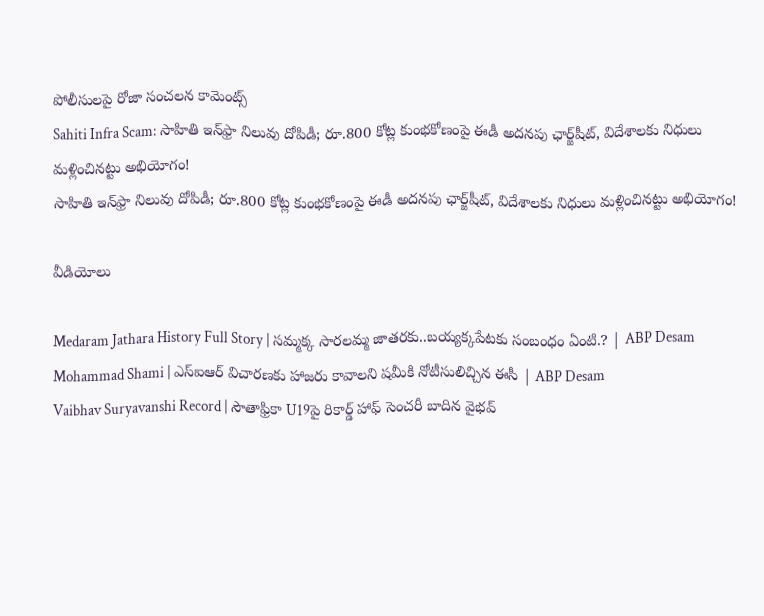పోలీసులపై రోజా సంచలన కామెంట్స్
Sahiti Infra Scam: సాహితి ఇన్‌ఫ్రా నిలువు దోపిడీ; రూ.800 కోట్ల కుంభకోణంపై ఈడీ అదనపు ఛార్జ్‌షీట్‌, విదేశాలకు నిధులు మళ్లించినట్టు అభియోగం!
సాహితి ఇన్‌ఫ్రా నిలువు దోపిడీ; రూ.800 కోట్ల కుంభకోణంపై ఈడీ అదనపు ఛార్జ్‌షీట్‌, విదేశాలకు నిధులు మళ్లించినట్టు అభియోగం!

వీడియోలు

Medaram Jathara History Full Story | సమ్మక్క సారలమ్మ జాతరకు..బయ్యక్కపేటకు సంబంధం ఏంటి.? | ABP Desam
Mohammad Shami | ఎస్ఐఆర్ విచారణకు హాజరు కావాలని షమీకి నోటీసులిచ్చిన ఈసీ | ABP Desam
Vaibhav Suryavanshi Record | సౌతాఫ్రికా U19పై రికార్డ్ హాఫ్ సెంచరీ బాదిన వైభవ్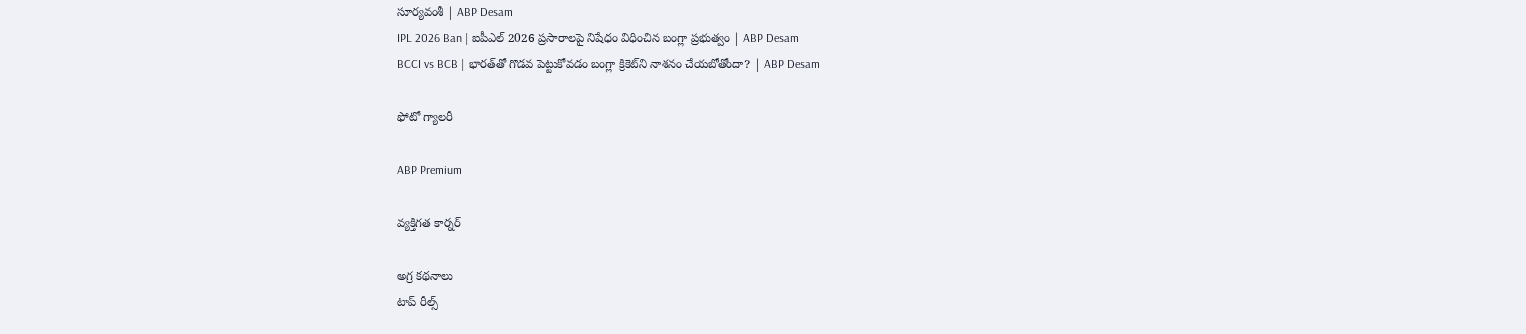సూర్యవంశీ | ABP Desam
IPL 2026 Ban | ఐపీఎల్ 2026 ప్రసారాలపై నిషేధం విధించిన బంగ్లా ప్రభుత్వం | ABP Desam
BCCI vs BCB | భారత్‌తో గొడవ పెట్టుకోవడం బంగ్లా క్రికెట్‌ని నాశనం చేయబోతోందా? | ABP Desam

ఫోటో గ్యాలరీ

ABP Premium

వ్యక్తిగత కార్నర్

అగ్ర కథనాలు
టాప్ రీల్స్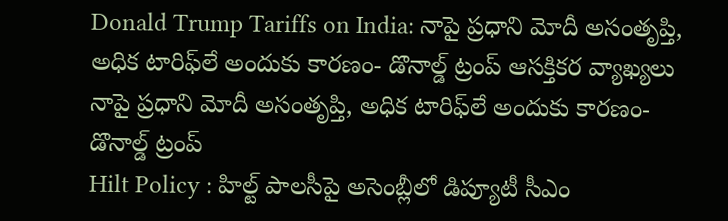Donald Trump Tariffs on India: నాపై ప్రధాని మోదీ అసంతృప్తి, అధిక టారిఫ్‌లే అందుకు కారణం- డొనాల్డ్ ట్రంప్ ఆసక్తికర వ్యాఖ్యలు
నాపై ప్రధాని మోదీ అసంతృప్తి, అధిక టారిఫ్‌లే అందుకు కారణం- డొనాల్డ్ ట్రంప్
Hilt Policy : హిల్ట్ పాలసీపై అసెంబ్లీలో డిప్యూటీ సీఎం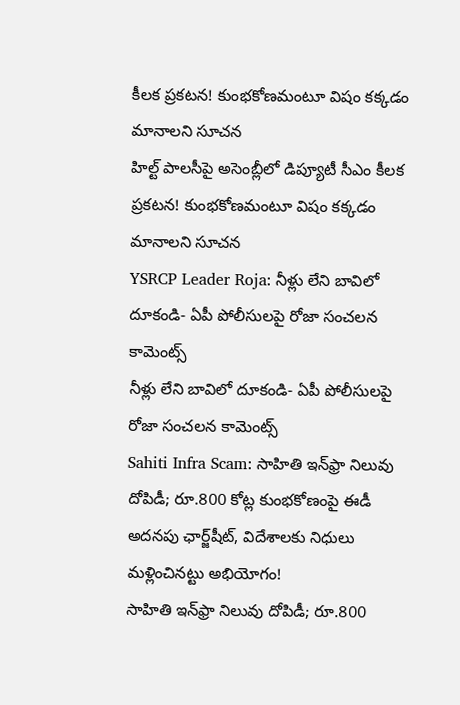కీలక ప్రకటన! కుంభకోణమంటూ విషం కక్కడం మానాలని సూచన
హిల్ట్ పాలసీపై అసెంబ్లీలో డిప్యూటీ సీఎం కీలక ప్రకటన! కుంభకోణమంటూ విషం కక్కడం మానాలని సూచన
YSRCP Leader Roja: నీళ్లు లేని బావిలో దూకండి- ఏపీ పోలీసులపై రోజా సంచలన కామెంట్స్
నీళ్లు లేని బావిలో దూకండి- ఏపీ పోలీసులపై రోజా సంచలన కామెంట్స్
Sahiti Infra Scam: సాహితి ఇన్‌ఫ్రా నిలువు దోపిడీ; రూ.800 కోట్ల కుంభకోణంపై ఈడీ అదనపు ఛార్జ్‌షీట్‌, విదేశాలకు నిధులు మళ్లించినట్టు అభియోగం!
సాహితి ఇన్‌ఫ్రా నిలువు దోపిడీ; రూ.800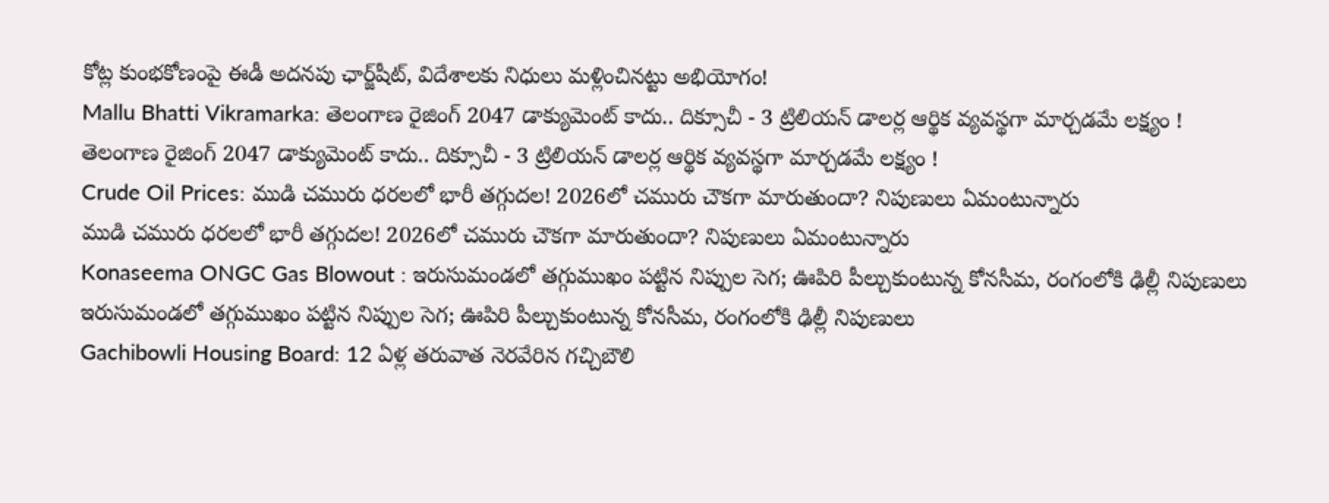కోట్ల కుంభకోణంపై ఈడీ అదనపు ఛార్జ్‌షీట్‌, విదేశాలకు నిధులు మళ్లించినట్టు అభియోగం!
Mallu Bhatti Vikramarka: తెలంగాణ రైజింగ్ 2047 డాక్యుమెంట్ కాదు.. దిక్సూచీ - 3 ట్రిలియన్ డాలర్ల ఆర్థిక వ్యవస్థగా మార్చడమే లక్ష్యం !
తెలంగాణ రైజింగ్ 2047 డాక్యుమెంట్ కాదు.. దిక్సూచీ - 3 ట్రిలియన్ డాలర్ల ఆర్థిక వ్యవస్థగా మార్చడమే లక్ష్యం !
Crude Oil Prices: ముడి చమురు ధరలలో భారీ తగ్గుదల! 2026లో చమురు చౌకగా మారుతుందా? నిపుణులు ఏమంటున్నారు
ముడి చమురు ధరలలో భారీ తగ్గుదల! 2026లో చమురు చౌకగా మారుతుందా? నిపుణులు ఏమంటున్నారు
Konaseema ONGC Gas Blowout : ఇరుసుమండలో తగ్గుముఖం పట్టిన నిప్పుల సెగ; ఊపిరి పీల్చుకుంటున్న కోనసీమ, రంగంలోకి ఢిల్లీ నిపుణులు
ఇరుసుమండలో తగ్గుముఖం పట్టిన నిప్పుల సెగ; ఊపిరి పీల్చుకుంటున్న కోనసీమ, రంగంలోకి ఢిల్లీ నిపుణులు
Gachibowli Housing Board: 12 ఏళ్ల తరువాత నెరవేరిన గచ్చిబౌలి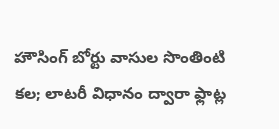హౌసింగ్ బోర్టు వాసుల సొంతింటి కల; లాటరీ విధానం ద్వారా ఫ్లాట్ల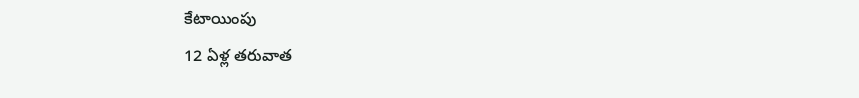కేటాయింపు
12 ఏళ్ల తరువాత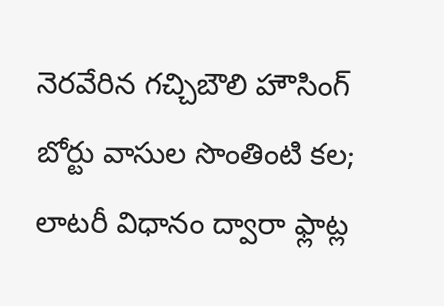నెరవేరిన గచ్చిబౌలి హౌసింగ్ బోర్టు వాసుల సొంతింటి కల; లాటరీ విధానం ద్వారా ఫ్లాట్ల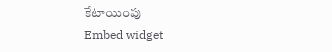కేటాయింపు
Embed widget